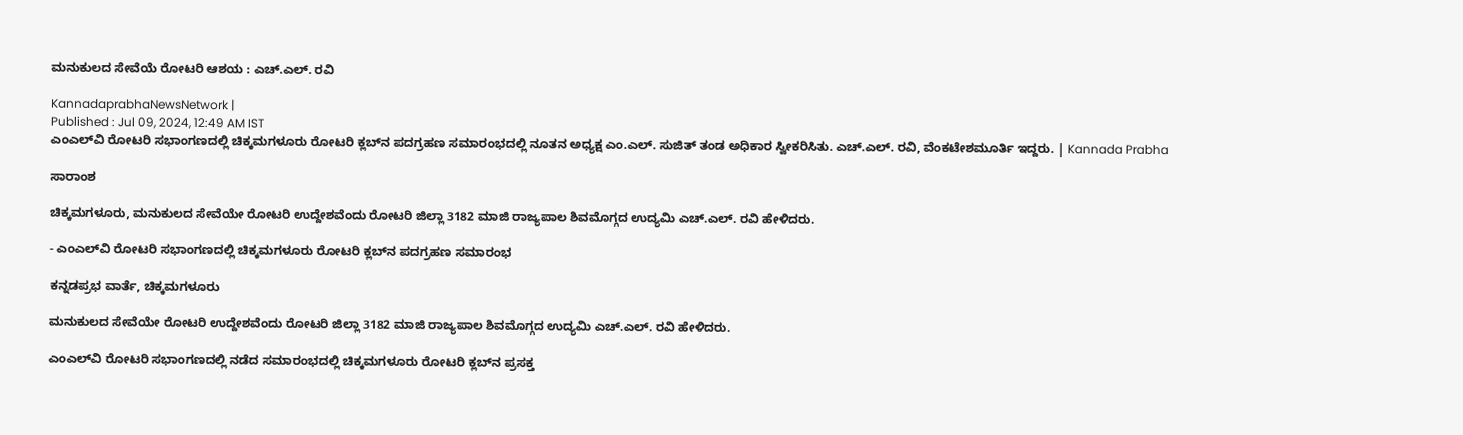ಮನುಕುಲದ ಸೇವೆಯೆ ರೋಟರಿ ಆಶಯ : ಎಚ್.ಎಲ್. ರವಿ

KannadaprabhaNewsNetwork |
Published : Jul 09, 2024, 12:49 AM IST
ಎಂಎಲ್‌ವಿ ರೋಟರಿ ಸಭಾಂಗಣದಲ್ಲಿ ಚಿಕ್ಕಮಗಳೂರು ರೋಟರಿ ಕ್ಲಬ್‌ನ ಪದಗ್ರಹಣ ಸಮಾರಂಭದಲ್ಲಿ ನೂತನ ಅಧ್ಯಕ್ಷ ಎಂ.ಎಲ್. ಸುಜಿತ್ ತಂಡ ಅಧಿಕಾರ ಸ್ವೀಕರಿಸಿತು. ಎಚ್‌.ಎಲ್‌. ರವಿ, ವೆಂಕಟೇಶಮೂರ್ತಿ ಇದ್ದರು. | Kannada Prabha

ಸಾರಾಂಶ

ಚಿಕ್ಕಮಗಳೂರು, ಮನುಕುಲದ ಸೇವೆಯೇ ರೋಟರಿ ಉದ್ದೇಶವೆಂದು ರೋಟರಿ ಜಿಲ್ಲಾ 3182 ಮಾಜಿ ರಾಜ್ಯಪಾಲ ಶಿವಮೊಗ್ಗದ ಉದ್ಯಮಿ ಎಚ್.ಎಲ್. ರವಿ ಹೇಳಿದರು.

- ಎಂಎಲ್‌ವಿ ರೋಟರಿ ಸಭಾಂಗಣದಲ್ಲಿ ಚಿಕ್ಕಮಗಳೂರು ರೋಟರಿ ಕ್ಲಬ್‌ನ ಪದಗ್ರಹಣ ಸಮಾರಂಭ

ಕನ್ನಡಪ್ರಭ ವಾರ್ತೆ, ಚಿಕ್ಕಮಗಳೂರು

ಮನುಕುಲದ ಸೇವೆಯೇ ರೋಟರಿ ಉದ್ದೇಶವೆಂದು ರೋಟರಿ ಜಿಲ್ಲಾ 3182 ಮಾಜಿ ರಾಜ್ಯಪಾಲ ಶಿವಮೊಗ್ಗದ ಉದ್ಯಮಿ ಎಚ್.ಎಲ್. ರವಿ ಹೇಳಿದರು.

ಎಂಎಲ್‌ವಿ ರೋಟರಿ ಸಭಾಂಗಣದಲ್ಲಿ ನಡೆದ ಸಮಾರಂಭದಲ್ಲಿ ಚಿಕ್ಕಮಗಳೂರು ರೋಟರಿ ಕ್ಲಬ್‌ನ ಪ್ರಸಕ್ತ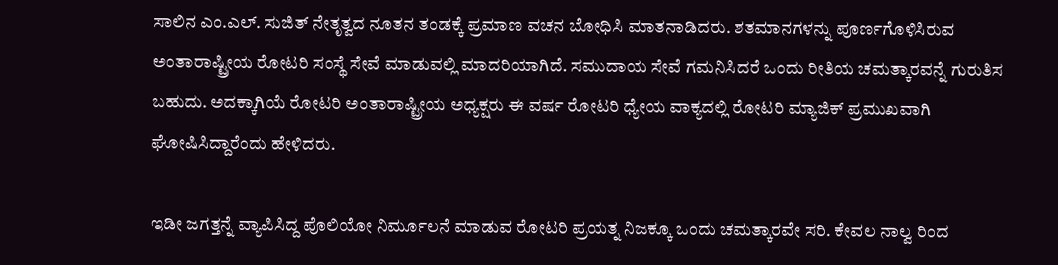ಸಾಲಿನ ಎಂ.ಎಲ್. ಸುಜಿತ್ ನೇತೃತ್ವದ ನೂತನ ತಂಡಕ್ಕೆ ಪ್ರಮಾಣ ವಚನ ಬೋಧಿಸಿ ಮಾತನಾಡಿದರು. ಶತಮಾನಗಳನ್ನು ಪೂರ್ಣಗೊಳಿಸಿರುವ ಅಂತಾರಾಷ್ಟ್ರೀಯ ರೋಟರಿ ಸಂಸ್ಥೆ ಸೇವೆ ಮಾಡುವಲ್ಲಿ ಮಾದರಿಯಾಗಿದೆ. ಸಮುದಾಯ ಸೇವೆ ಗಮನಿಸಿದರೆ ಒಂದು ರೀತಿಯ ಚಮತ್ಕಾರವನ್ನೆ ಗುರುತಿಸ ಬಹುದು. ಅದಕ್ಕಾಗಿಯೆ ರೋಟರಿ ಅಂತಾರಾಷ್ಟ್ರೀಯ ಅಧ್ಯಕ್ಷರು ಈ ವರ್ಷ ರೋಟರಿ ಧ್ಯೇಯ ವಾಕ್ಯದಲ್ಲಿ ರೋಟರಿ ಮ್ಯಾಜಿಕ್ ಪ್ರಮುಖವಾಗಿ ಘೋಷಿಸಿದ್ದಾರೆಂದು ಹೇಳಿದರು.

ಇಡೀ ಜಗತ್ತನ್ನೆ ವ್ಯಾಪಿಸಿದ್ದ ಪೊಲಿಯೋ ನಿರ್ಮೂಲನೆ ಮಾಡುವ ರೋಟರಿ ಪ್ರಯತ್ನ ನಿಜಕ್ಕೂ ಒಂದು ಚಮತ್ಕಾರವೇ ಸರಿ. ಕೇವಲ ನಾಲ್ವ ರಿಂದ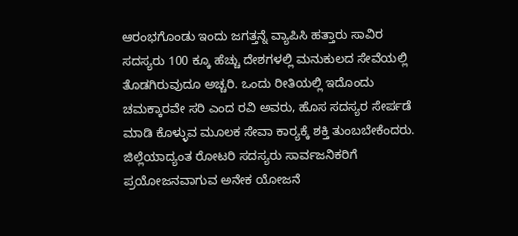ಆರಂಭಗೊಂಡು ಇಂದು ಜಗತ್ತನ್ನೆ ವ್ಯಾಪಿಸಿ ಹತ್ತಾರು ಸಾವಿರ ಸದಸ್ಯರು 100 ಕ್ಕೂ ಹೆಚ್ಚು ದೇಶಗಳಲ್ಲಿ ಮನುಕುಲದ ಸೇವೆಯಲ್ಲಿ ತೊಡಗಿರುವುದೂ ಅಚ್ಚರಿ. ಒಂದು ರೀತಿಯಲ್ಲಿ ಇದೊಂದು ಚಮಕ್ಕಾರವೇ ಸರಿ ಎಂದ ರವಿ ಅವರು, ಹೊಸ ಸದಸ್ಯರ ಸೇರ್ಪಡೆ ಮಾಡಿ ಕೊಳ್ಳುವ ಮೂಲಕ ಸೇವಾ ಕಾರ್‍ಯಕ್ಕೆ ಶಕ್ತಿ ತುಂಬಬೇಕೆಂದರು. ಜಿಲ್ಲೆಯಾದ್ಯಂತ ರೋಟರಿ ಸದಸ್ಯರು ಸಾರ್ವಜನಿಕರಿಗೆ ಪ್ರಯೋಜನವಾಗುವ ಅನೇಕ ಯೋಜನೆ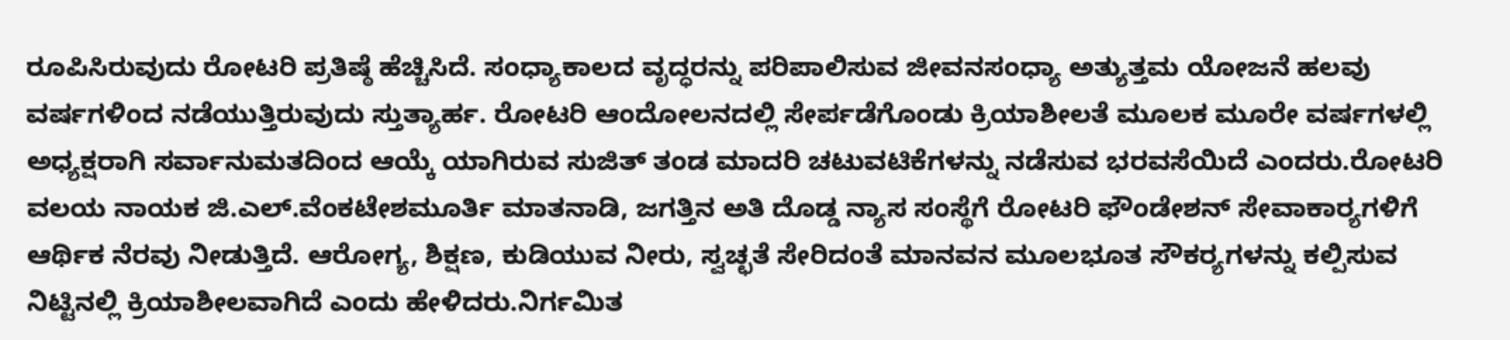ರೂಪಿಸಿರುವುದು ರೋಟರಿ ಪ್ರತಿಷ್ಠೆ ಹೆಚ್ಚಿಸಿದೆ. ಸಂಧ್ಯಾಕಾಲದ ವೃದ್ಧರನ್ನು ಪರಿಪಾಲಿಸುವ ಜೀವನಸಂಧ್ಯಾ ಅತ್ಯುತ್ತಮ ಯೋಜನೆ ಹಲವು ವರ್ಷಗಳಿಂದ ನಡೆಯುತ್ತಿರುವುದು ಸ್ತುತ್ಯಾರ್ಹ. ರೋಟರಿ ಆಂದೋಲನದಲ್ಲಿ ಸೇರ್ಪಡೆಗೊಂಡು ಕ್ರಿಯಾಶೀಲತೆ ಮೂಲಕ ಮೂರೇ ವರ್ಷಗಳಲ್ಲಿ ಅಧ್ಯಕ್ಷರಾಗಿ ಸರ್ವಾನುಮತದಿಂದ ಆಯ್ಕೆ ಯಾಗಿರುವ ಸುಜಿತ್ ತಂಡ ಮಾದರಿ ಚಟುವಟಿಕೆಗಳನ್ನು ನಡೆಸುವ ಭರವಸೆಯಿದೆ ಎಂದರು.ರೋಟರಿ ವಲಯ ನಾಯಕ ಜಿ.ಎಲ್.ವೆಂಕಟೇಶಮೂರ್ತಿ ಮಾತನಾಡಿ, ಜಗತ್ತಿನ ಅತಿ ದೊಡ್ಡ ನ್ಯಾಸ ಸಂಸ್ಥೆಗೆ ರೋಟರಿ ಫೌಂಡೇಶನ್ ಸೇವಾಕಾರ್‍ಯಗಳಿಗೆ ಆರ್ಥಿಕ ನೆರವು ನೀಡುತ್ತಿದೆ. ಆರೋಗ್ಯ, ಶಿಕ್ಷಣ, ಕುಡಿಯುವ ನೀರು, ಸ್ವಚ್ಛತೆ ಸೇರಿದಂತೆ ಮಾನವನ ಮೂಲಭೂತ ಸೌಕರ್‍ಯಗಳನ್ನು ಕಲ್ಪಿಸುವ ನಿಟ್ಟಿನಲ್ಲಿ ಕ್ರಿಯಾಶೀಲವಾಗಿದೆ ಎಂದು ಹೇಳಿದರು.ನಿರ್ಗಮಿತ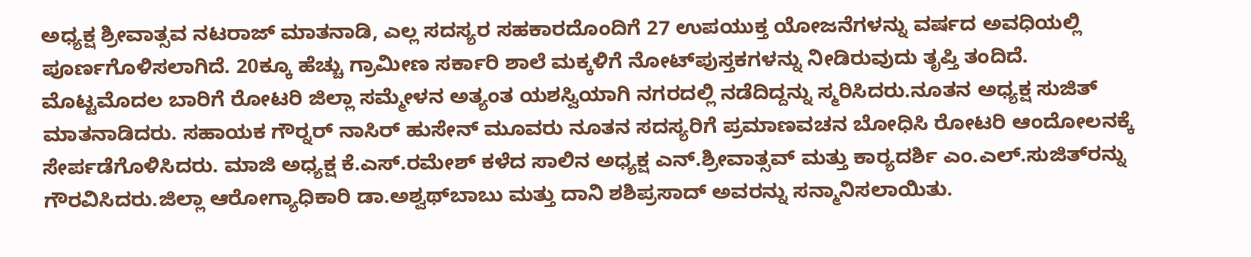ಅಧ್ಯಕ್ಷ ಶ್ರೀವಾತ್ಸವ ನಟರಾಜ್ ಮಾತನಾಡಿ, ಎಲ್ಲ ಸದಸ್ಯರ ಸಹಕಾರದೊಂದಿಗೆ 27 ಉಪಯುಕ್ತ ಯೋಜನೆಗಳನ್ನು ವರ್ಷದ ಅವಧಿಯಲ್ಲಿ ಪೂರ್ಣಗೊಳಿಸಲಾಗಿದೆ. 20ಕ್ಕೂ ಹೆಚ್ಚು ಗ್ರಾಮೀಣ ಸರ್ಕಾರಿ ಶಾಲೆ ಮಕ್ಕಳಿಗೆ ನೋಟ್‌ಪುಸ್ತಕಗಳನ್ನು ನೀಡಿರುವುದು ತೃಪ್ತಿ ತಂದಿದೆ. ಮೊಟ್ಟಮೊದಲ ಬಾರಿಗೆ ರೋಟರಿ ಜಿಲ್ಲಾ ಸಮ್ಮೇಳನ ಅತ್ಯಂತ ಯಶಸ್ವಿಯಾಗಿ ನಗರದಲ್ಲಿ ನಡೆದಿದ್ದನ್ನು ಸ್ಮರಿಸಿದರು.ನೂತನ ಅಧ್ಯಕ್ಷ ಸುಜಿತ್ ಮಾತನಾಡಿದರು. ಸಹಾಯಕ ಗೌರ್‍ನರ್ ನಾಸಿರ್‌ ಹುಸೇನ್ ಮೂವರು ನೂತನ ಸದಸ್ಯರಿಗೆ ಪ್ರಮಾಣವಚನ ಬೋಧಿಸಿ ರೋಟರಿ ಆಂದೋಲನಕ್ಕೆ ಸೇರ್ಪಡೆಗೊಳಿಸಿದರು. ಮಾಜಿ ಅಧ್ಯಕ್ಷ ಕೆ.ಎಸ್.ರಮೇಶ್ ಕಳೆದ ಸಾಲಿನ ಅಧ್ಯಕ್ಷ ಎನ್.ಶ್ರೀವಾತ್ಸವ್ ಮತ್ತು ಕಾರ್‍ಯದರ್ಶಿ ಎಂ.ಎಲ್.ಸುಜಿತ್‌ರನ್ನು ಗೌರವಿಸಿದರು.ಜಿಲ್ಲಾ ಆರೋಗ್ಯಾಧಿಕಾರಿ ಡಾ.ಅಶ್ವಥ್‌ಬಾಬು ಮತ್ತು ದಾನಿ ಶಶಿಪ್ರಸಾದ್‌ ಅವರನ್ನು ಸನ್ಮಾನಿಸಲಾಯಿತು.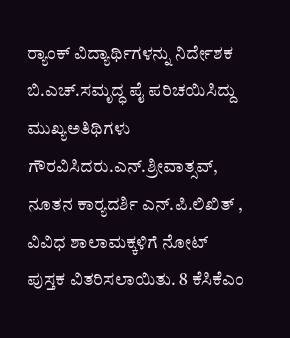ರ್‍ಯಾಂಕ್ ವಿದ್ಯಾರ್ಥಿಗಳನ್ನು ನಿರ್ದೇಶಕ ಬಿ.ಎಚ್.ಸಮೃದ್ಧ ಪೈ ಪರಿಚಯಿಸಿದ್ದು ಮುಖ್ಯಅತಿಥಿಗಳು ಗೌರವಿಸಿದರು.ಎನ್.ಶ್ರೀವಾತ್ಸವ್, ನೂತನ ಕಾರ್‍ಯದರ್ಶಿ ಎನ್.ಪಿ.ಲಿಖಿತ್ , ವಿವಿಧ ಶಾಲಾಮಕ್ಕಳಿಗೆ ನೋಟ್‌ ಪುಸ್ತಕ ವಿತರಿಸಲಾಯಿತು. 8 ಕೆಸಿಕೆಎಂ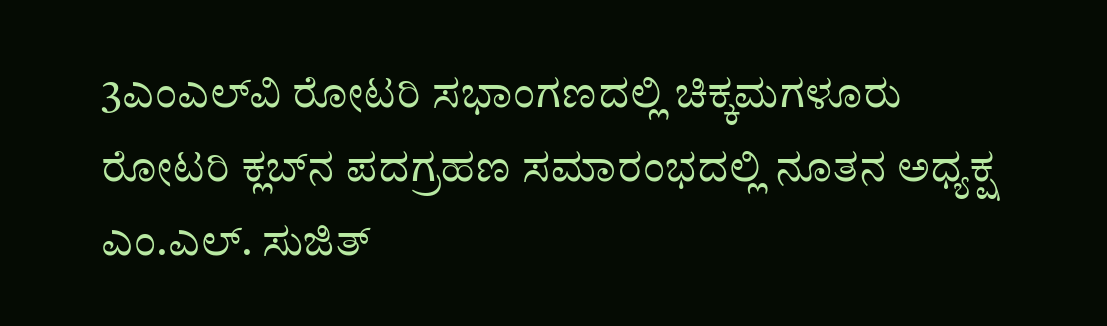3ಎಂಎಲ್‌ವಿ ರೋಟರಿ ಸಭಾಂಗಣದಲ್ಲಿ ಚಿಕ್ಕಮಗಳೂರು ರೋಟರಿ ಕ್ಲಬ್‌ನ ಪದಗ್ರಹಣ ಸಮಾರಂಭದಲ್ಲಿ ನೂತನ ಅಧ್ಯಕ್ಷ ಎಂ.ಎಲ್. ಸುಜಿತ್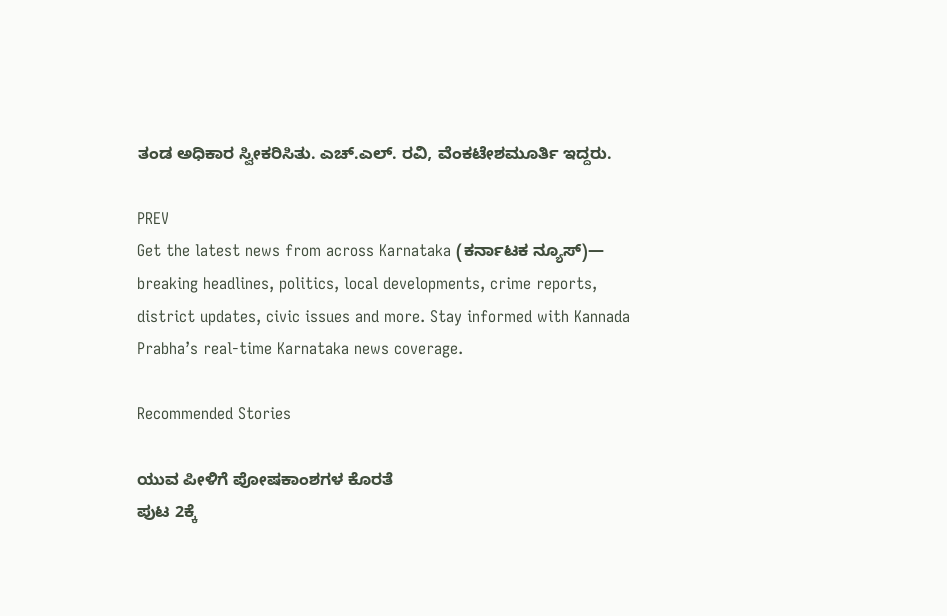ತಂಡ ಅಧಿಕಾರ ಸ್ವೀಕರಿಸಿತು. ಎಚ್‌.ಎಲ್‌. ರವಿ, ವೆಂಕಟೇಶಮೂರ್ತಿ ಇದ್ದರು.

PREV
Get the latest news from across Karnataka (ಕರ್ನಾಟಕ ನ್ಯೂಸ್)— breaking headlines, politics, local developments, crime reports, district updates, civic issues and more. Stay informed with Kannada Prabha’s real‑time Karnataka news coverage.

Recommended Stories

ಯುವ ಪೀಳಿಗೆ ಪೋಷಕಾಂಶಗಳ ಕೊರತೆ
ಪುಟ 2ಕ್ಕೆ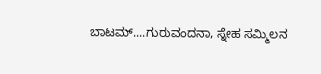ಬಾಟಮ್....ಗುರುವಂದನಾ, ಸ್ನೇಹ ಸಮ್ಮಿಲನ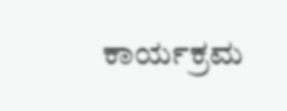ಕಾರ್ಯಕ್ರಮ